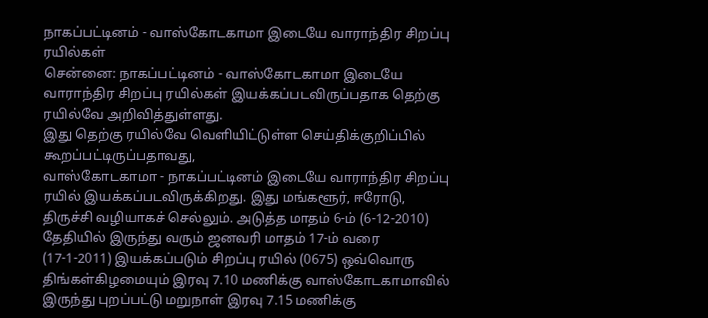நாகப்பட்டினம் - வாஸ்கோடகாமா இடையே வாராந்திர சிறப்பு ரயில்கள்
சென்னை: நாகப்பட்டினம் - வாஸ்கோடகாமா இடையே வாராந்திர சிறப்பு ரயில்கள் இயக்கப்படவிருப்பதாக தெற்கு ரயில்வே அறிவித்துள்ளது.
இது தெற்கு ரயில்வே வெளியிட்டுள்ள செய்திக்குறிப்பில் கூறப்பட்டிருப்பதாவது,
வாஸ்கோடகாமா - நாகப்பட்டினம் இடையே வாராந்திர சிறப்பு ரயில் இயக்கப்படவிருக்கிறது. இது மங்களூர், ஈரோடு, திருச்சி வழியாகச் செல்லும். அடுத்த மாதம் 6-ம் (6-12-2010) தேதியில் இருந்து வரும் ஜனவரி மாதம் 17-ம் வரை (17-1-2011) இயக்கப்படும் சிறப்பு ரயில் (0675) ஒவ்வொரு திங்கள்கிழமையும் இரவு 7.10 மணிக்கு வாஸ்கோடகாமாவில் இருந்து புறப்பட்டு மறுநாள் இரவு 7.15 மணிக்கு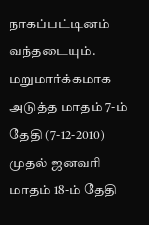நாகப்பட்டினம் வந்தடையும்.
மறுமார்க்கமாக அடுத்த மாதம் 7-ம் தேதி (7-12-2010) முதல் ஜனவரி மாதம் 18-ம் தேதி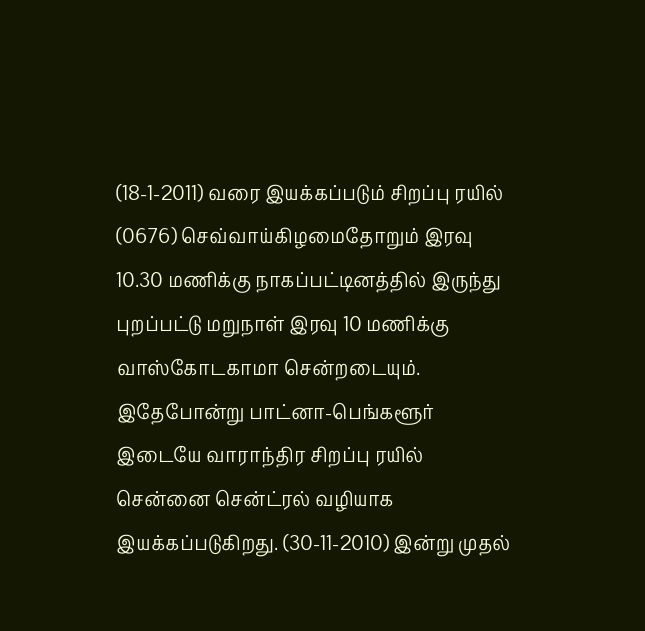(18-1-2011) வரை இயக்கப்படும் சிறப்பு ரயில் (0676) செவ்வாய்கிழமைதோறும் இரவு 10.30 மணிக்கு நாகப்பட்டினத்தில் இருந்து புறப்பட்டு மறுநாள் இரவு 10 மணிக்கு வாஸ்கோடகாமா சென்றடையும்.
இதேபோன்று பாட்னா-பெங்களூர் இடையே வாராந்திர சிறப்பு ரயில் சென்னை சென்ட்ரல் வழியாக இயக்கப்படுகிறது. (30-11-2010) இன்று முதல்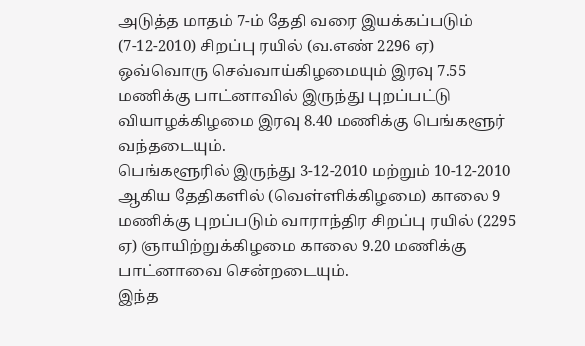அடுத்த மாதம் 7-ம் தேதி வரை இயக்கப்படும் (7-12-2010) சிறப்பு ரயில் (வ.எண் 2296 ஏ) ஒவ்வொரு செவ்வாய்கிழமையும் இரவு 7.55 மணிக்கு பாட்னாவில் இருந்து புறப்பட்டு வியாழக்கிழமை இரவு 8.40 மணிக்கு பெங்களூர் வந்தடையும்.
பெங்களூரில் இருந்து 3-12-2010 மற்றும் 10-12-2010 ஆகிய தேதிகளில் (வெள்ளிக்கிழமை) காலை 9 மணிக்கு புறப்படும் வாராந்திர சிறப்பு ரயில் (2295 ஏ) ஞாயிற்றுக்கிழமை காலை 9.20 மணிக்கு பாட்னாவை சென்றடையும்.
இந்த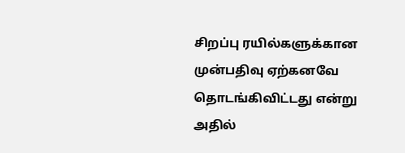சிறப்பு ரயில்களுக்கான முன்பதிவு ஏற்கனவே தொடங்கிவிட்டது என்று அதில்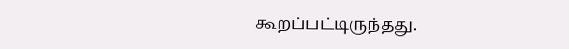கூறப்பட்டிருந்தது.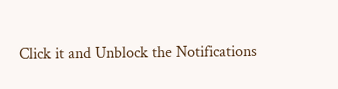Click it and Unblock the Notifications